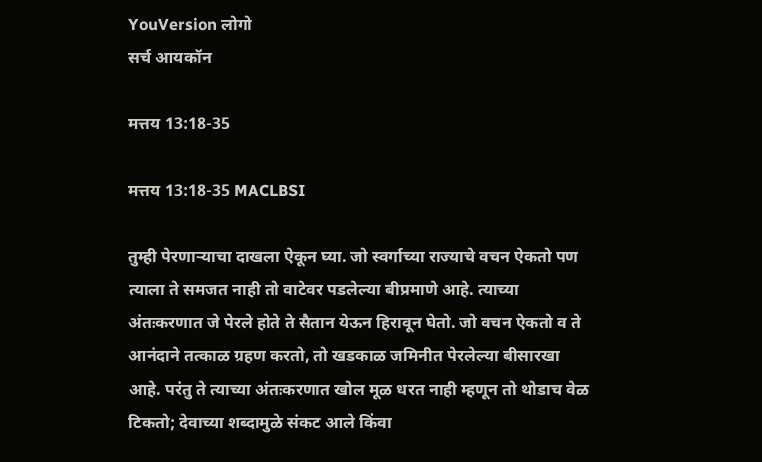YouVersion लोगो
सर्च आयकॉन

मत्तय 13:18-35

मत्तय 13:18-35 MACLBSI

तुम्ही पेरणाऱ्याचा दाखला ऐकून घ्या. जो स्वर्गाच्या राज्याचे वचन ऐकतो पण त्याला ते समजत नाही तो वाटेवर पडलेल्या बीप्रमाणे आहे. त्याच्या अंतःकरणात जे पेरले होते ते सैतान येऊन हिरावून घेतो. जो वचन ऐकतो व ते आनंदाने तत्काळ ग्रहण करतो, तो खडकाळ जमिनीत पेरलेल्या बीसारखा आहे. परंतु ते त्याच्या अंतःकरणात खोल मूळ धरत नाही म्हणून तो थोडाच वेळ टिकतो; देवाच्या शब्दामुळे संकट आले किंवा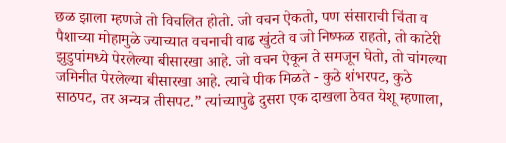छळ झाला म्हणजे तो विचलित होतो. जो वचन ऐकतो, पण संसाराची चिंता व पैशाच्या मोहामुळे ज्याच्यात वचनाची वाढ खुंटते व जो निष्फळ राहतो, तो काटेरी झुडुपांमध्ये पेरलेल्या बीसारखा आहे. जो वचन ऐकून ते समजून घेतो, तो चांगल्या जमिनीत पेरलेल्या बीसारखा आहे. त्याचे पीक मिळते - कुठे शंभरपट, कुठे साठपट, तर अन्यत्र तीसपट.” त्यांच्यापुढे दुसरा एक दाखला ठेवत येशू म्हणाला,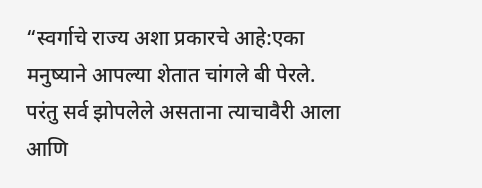“स्वर्गाचे राज्य अशा प्रकारचे आहे:एका मनुष्याने आपल्या शेतात चांगले बी पेरले. परंतु सर्व झोपलेले असताना त्याचावैरी आला आणि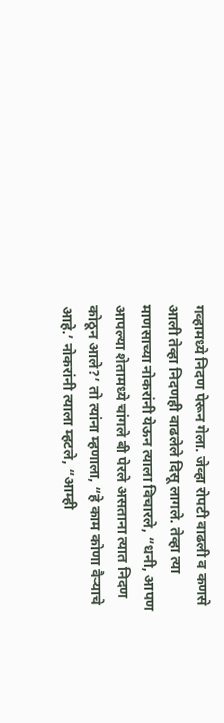गव्हामध्ये निदण पेरून गेला. जेव्हा रोपटी वाढली व कणसे आली तेव्हा निदणही वाढलेले दिसू लागले. तेव्हा त्या माणसाच्या नोकरांनी येऊन त्याला विचारले, “धनी, आपण आपल्या शेतामध्ये चांगले बी पेरले असताना त्यात निदण कोठून आले?’ तो त्यांना म्हणाला, “हे काम कोणा वैऱ्याचे आहे.’ नोकरांनी त्याला म्हटले, “आम्ही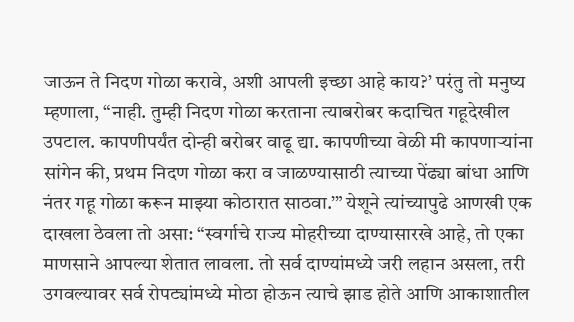जाऊन ते निदण गोळा करावे, अशी आपली इच्छा आहे काय?’ परंतु तो मनुष्य म्हणाला, “नाही. तुम्ही निदण गोळा करताना त्याबरोबर कदाचित गहूदेखील उपटाल. कापणीपर्यंत दोन्ही बरोबर वाढू द्या. कापणीच्या वेळी मी कापणाऱ्यांना सांगेन की, प्रथम निदण गोळा करा व जाळण्यासाठी त्याच्या पेंढ्या बांधा आणि नंतर गहू गोळा करून माझ्या कोठारात साठवा.’” येशूने त्यांच्यापुढे आणखी एक दाखला ठेवला तो असा: “स्वर्गाचे राज्य मोहरीच्या दाण्यासारखे आहे, तो एका माणसाने आपल्या शेतात लावला. तो सर्व दाण्यांमध्ये जरी लहान असला, तरी उगवल्यावर सर्व रोपट्यांमध्ये मोठा होऊन त्याचे झाड होते आणि आकाशातील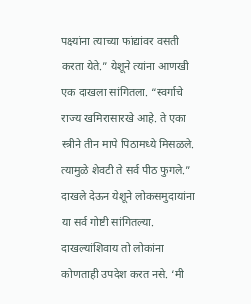पक्ष्यांना त्याच्या फांद्यांवर वसती करता येते.” येशूने त्यांना आणखी एक दाखला सांगितला. “स्वर्गाचे राज्य खमिरासारखे आहे. ते एका स्त्रीने तीन मापे पिठामध्ये मिसळले. त्यामुळे शेवटी ते सर्व पीठ फुगले.” दाखले देऊन येशूने लोकसमुदायांना या सर्व गोष्टी सांगितल्या. दाखल्यांशिवाय तो लोकांना कोणताही उपदेश करत नसे. ‘मी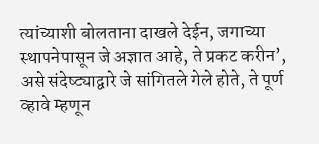त्यांच्याशी बोलताना दाखले देईन, जगाच्या स्थापनेपासून जे अज्ञात आहे, ते प्रकट करीन’, असे संदेष्ट्याद्वारे जे सांगितले गेले होते, ते पूर्ण व्हावे म्हणून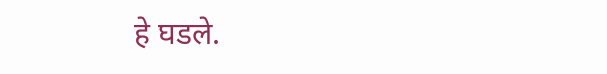हे घडले.